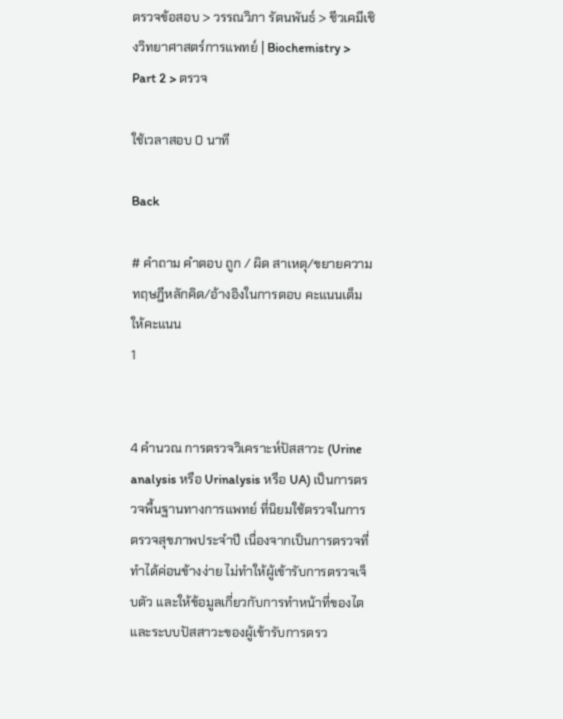ตรวจข้อสอบ > วรรณวิภา รัตนพันธ์ > ชีวเคมีเชิงวิทยาศาสตร์การแพทย์ | Biochemistry > Part 2 > ตรวจ

ใช้เวลาสอบ 0 นาที

Back

# คำถาม คำตอบ ถูก / ผิด สาเหตุ/ขยายความ ทฤษฎีหลักคิด/อ้างอิงในการตอบ คะแนนเต็ม ให้คะแนน
1


4 คำนวณ การตรวจวิเคราะห์ปัสสาวะ (Urine analysis หรือ Urinalysis หรือ UA) เป็นการตรวจพื้นฐานทางการแพทย์ ที่นิยมใช้ตรวจในการตรวจสุขภาพประจำปี เนื่องจากเป็นการตรวจที่ทำได้ค่อนข้างง่าย ไม่ทำให้ผู้เข้ารับการตรวจเจ็บตัว และให้ข้อมูลเกี่ยวกับการทำหน้าที่ของไตและระบบปัสสาวะของผู้เข้ารับการตรว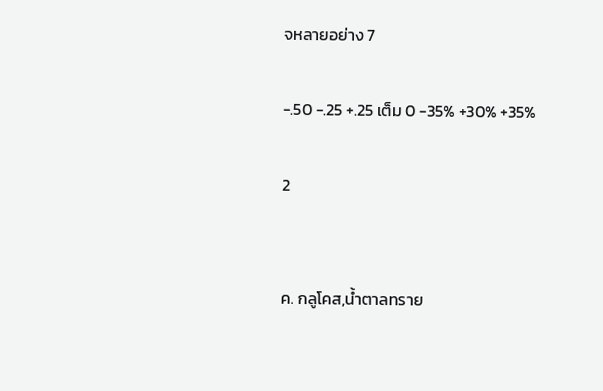จหลายอย่าง 7

-.50 -.25 +.25 เต็ม 0 -35% +30% +35%

2


ค. กลูโคส,นํ้าตาลทราย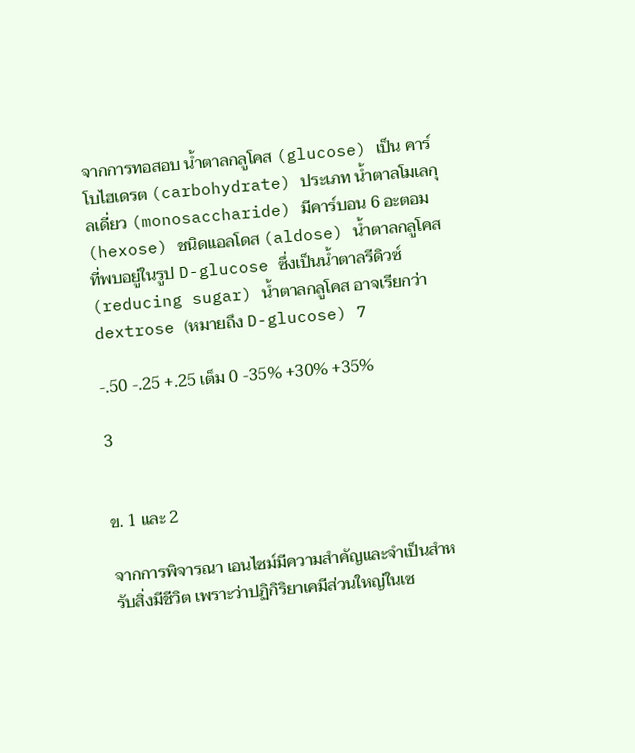จากการทอสอบ น้ำตาลกลูโคส (glucose) เป็น คาร์โบไฮเดรต (carbohydrate) ประเภท น้ำตาลโมเลกุลเดี่ยว (monosaccharide) มีคาร์บอน 6 อะตอม (hexose) ชนิดแอลโดส (aldose) น้ำตาลกลูโคสที่พบอยู่ในรูป D-glucose ซึ่งเป็นน้ำตาลรีดิวซ์ (reducing sugar) น้ำตาลกลูโคส อาจเรียกว่า dextrose (หมายถึง D-glucose) 7

-.50 -.25 +.25 เต็ม 0 -35% +30% +35%

3


ข. 1 และ 2

จากการพิจารณา เอนไซม์มีความสำคัญและจำเป็นสำหรับสิ่งมีชีวิต เพราะว่าปฏิกิริยาเคมีส่วนใหญ่ในเซ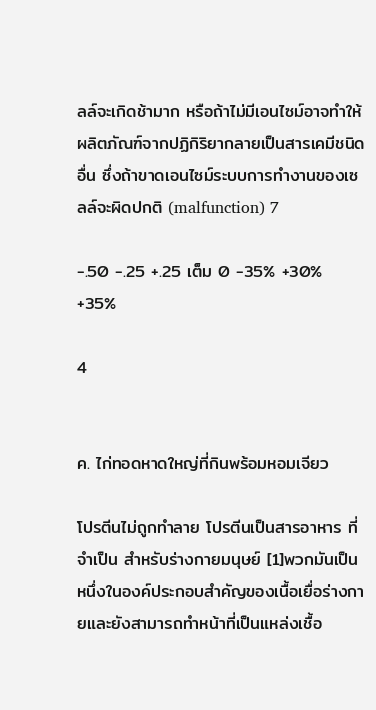ลล์จะเกิดช้ามาก หรือถ้าไม่มีเอนไซม์อาจทำให้ผลิตภัณฑ์จากปฏิกิริยากลายเป็นสารเคมีชนิดอื่น ซึ่งถ้าขาดเอนไซม์ระบบการทำงานของเซลล์จะผิดปกติ (malfunction) 7

-.50 -.25 +.25 เต็ม 0 -35% +30% +35%

4


ค. ไก่ทอดหาดใหญ่ที่กินพร้อมหอมเจียว

โปรตีนไม่ถูกทำลาย โปรตีนเป็นสารอาหาร ที่จำเป็น สำหรับร่างกายมนุษย์ [1]พวกมันเป็นหนึ่งในองค์ประกอบสำคัญของเนื้อเยื่อร่างกายและยังสามารถทำหน้าที่เป็นแหล่งเชื้อ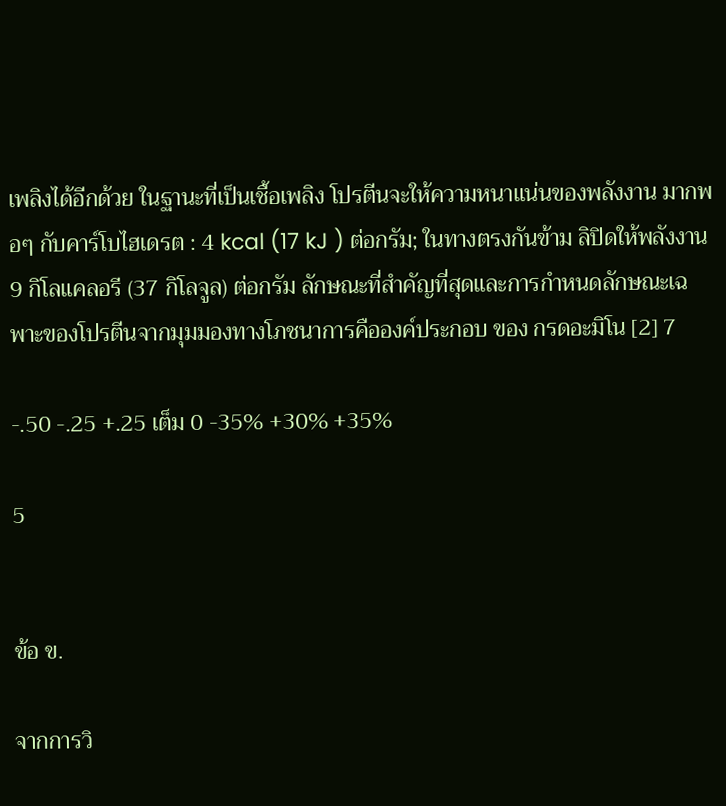เพลิงได้อีกด้วย ในฐานะที่เป็นเชื้อเพลิง โปรตีนจะให้ความหนาแน่นของพลังงาน มากพอๆ กับคาร์โบไฮเดรต : 4 kcal (17 kJ ) ต่อกรัม; ในทางตรงกันข้าม ลิปิดให้พลังงาน 9 กิโลแคลอรี (37 กิโลจูล) ต่อกรัม ลักษณะที่สำคัญที่สุดและการกำหนดลักษณะเฉพาะของโปรตีนจากมุมมองทางโภชนาการคือองค์ประกอบ ของ กรดอะมิโน [2] 7

-.50 -.25 +.25 เต็ม 0 -35% +30% +35%

5


ข้อ ข.

จากการวิ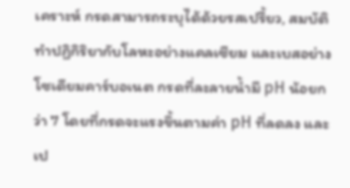เคราะห์ กรดสามารถระบุได้ด้วยรสเปรี้ยว, สมบัติทำปฏิกิริยากับโลหะอย่างแคลเซียม และเบสอย่างโซเดียมคาร์บอเนต กรดที่ละลายน้ำมี pH น้อยกว่า 7 โดยที่กรดจะแรงขึ้นตามค่า pH ที่ลดลง และเป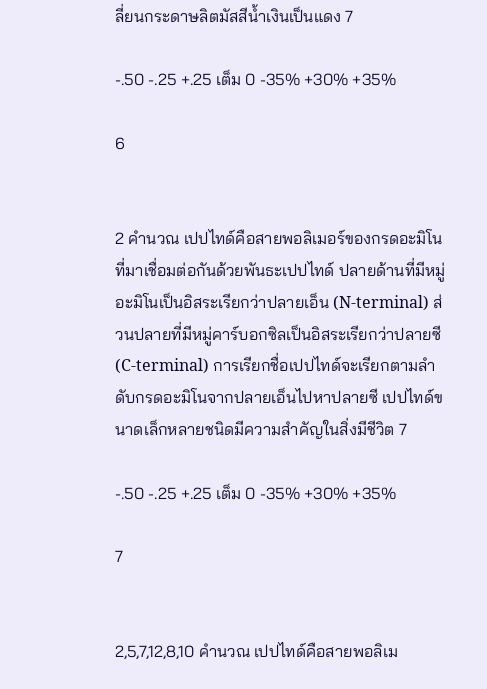ลี่ยนกระดาษลิตมัสสีน้ำเงินเป็นแดง 7

-.50 -.25 +.25 เต็ม 0 -35% +30% +35%

6


2 คำนวณ เปปไทด์คือสายพอลิเมอร์ของกรดอะมิโนที่มาเชื่อมต่อกันด้วยพันธะเปปไทด์ ปลายด้านที่มีหมู่อะมิโนเป็นอิสระเรียกว่าปลายเอ็น (N-terminal) ส่วนปลายที่มีหมู่คาร์บอกซิลเป็นอิสระเรียกว่าปลายซี (C-terminal) การเรียกชื่อเปปไทด์จะเรียกตามลำดับกรดอะมิโนจากปลายเอ็นไปหาปลายซี เปปไทด์ขนาดเล็กหลายชนิดมีความสำคัญในสิ่งมีชีวิต 7

-.50 -.25 +.25 เต็ม 0 -35% +30% +35%

7


2,5,7,12,8,10 คำนวณ เปปไทด์คือสายพอลิเม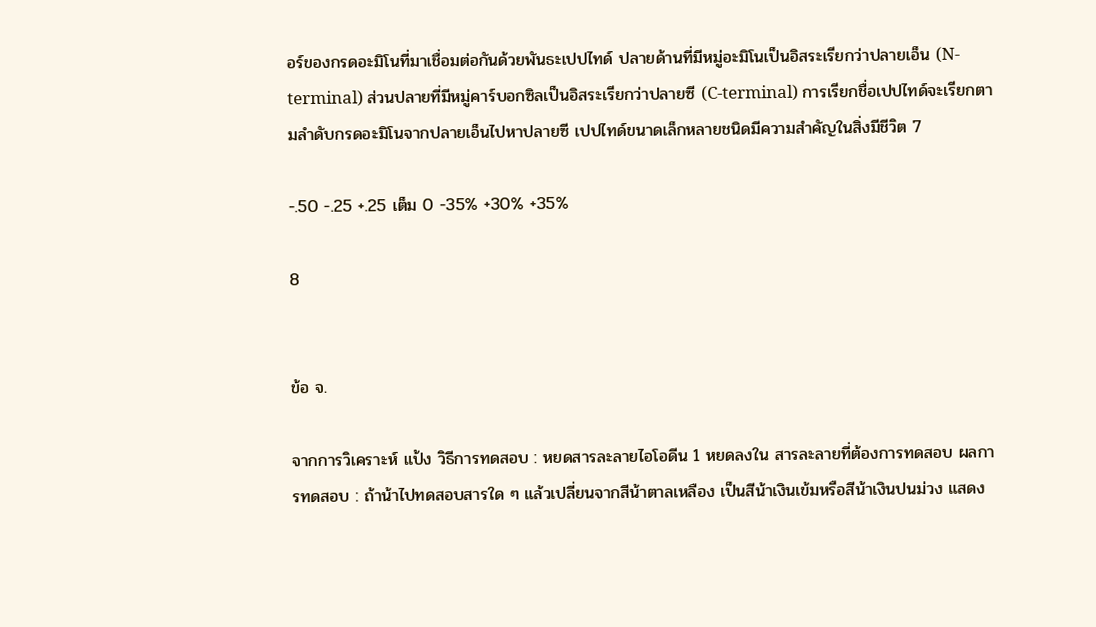อร์ของกรดอะมิโนที่มาเชื่อมต่อกันด้วยพันธะเปปไทด์ ปลายด้านที่มีหมู่อะมิโนเป็นอิสระเรียกว่าปลายเอ็น (N-terminal) ส่วนปลายที่มีหมู่คาร์บอกซิลเป็นอิสระเรียกว่าปลายซี (C-terminal) การเรียกชื่อเปปไทด์จะเรียกตามลำดับกรดอะมิโนจากปลายเอ็นไปหาปลายซี เปปไทด์ขนาดเล็กหลายชนิดมีความสำคัญในสิ่งมีชีวิต 7

-.50 -.25 +.25 เต็ม 0 -35% +30% +35%

8


ข้อ จ.

จากการวิเคราะห์ แป้ง วิธีการทดสอบ : หยดสารละลายไอโอดีน 1 หยดลงใน สารละลายที่ต้องการทดสอบ ผลการทดสอบ : ถ้าน้าไปทดสอบสารใด ๆ แล้วเปลี่ยนจากสีน้าตาลเหลือง เป็นสีน้าเงินเข้มหรือสีน้าเงินปนม่วง แสดง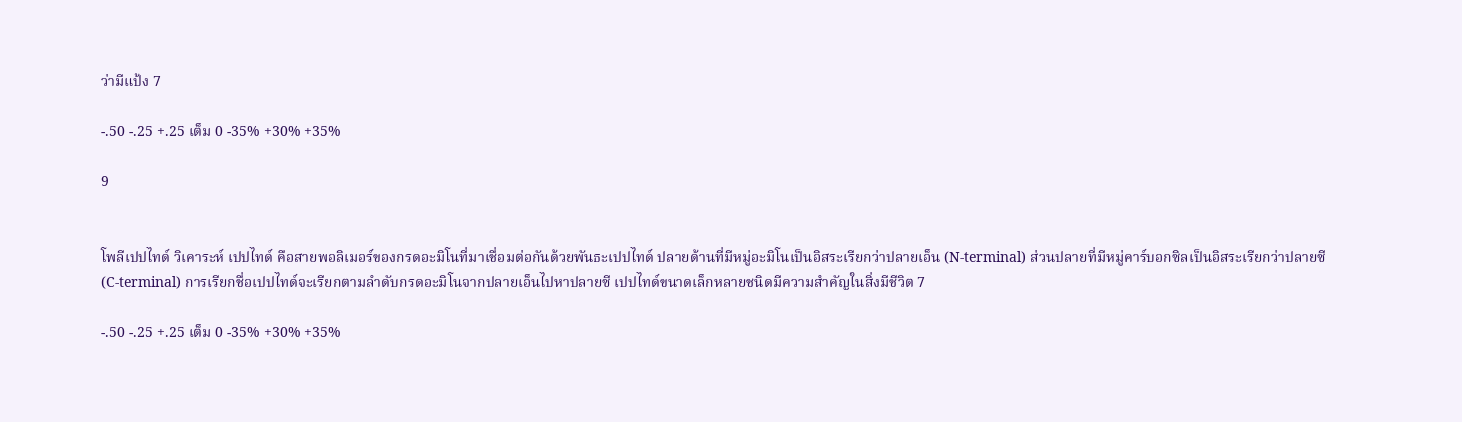ว่ามีแป้ง 7

-.50 -.25 +.25 เต็ม 0 -35% +30% +35%

9


โพลีเปปไทด์ วิเคาระห์ เปปไทด์ คือสายพอลิเมอร์ของกรดอะมิโนที่มาเชื่อมต่อกันด้วยพันธะเปปไทด์ ปลายด้านที่มีหมู่อะมิโนเป็นอิสระเรียกว่าปลายเอ็น (N-terminal) ส่วนปลายที่มีหมู่คาร์บอกซิลเป็นอิสระเรียกว่าปลายซี (C-terminal) การเรียกชื่อเปปไทด์จะเรียกตามลำดับกรดอะมิโนจากปลายเอ็นไปหาปลายซี เปปไทด์ขนาดเล็กหลายชนิดมีความสำคัญในสิ่งมีชีวิต 7

-.50 -.25 +.25 เต็ม 0 -35% +30% +35%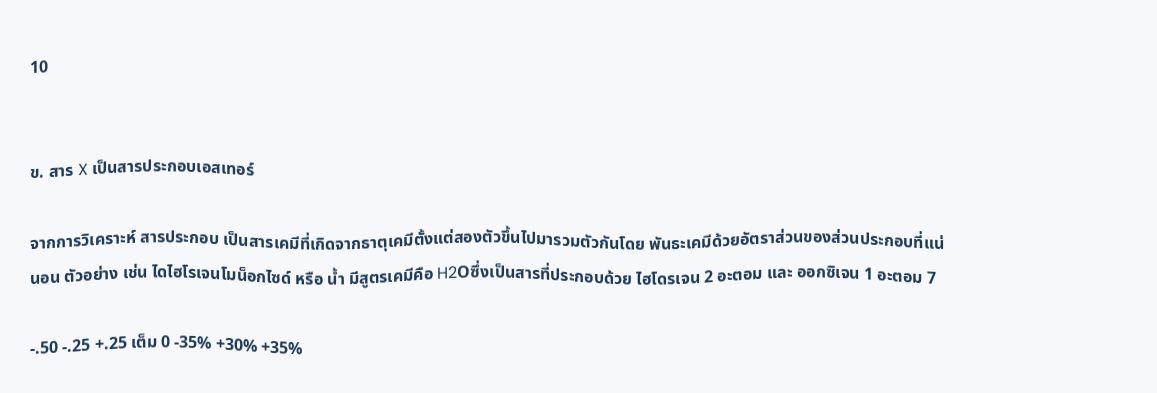10


ข. สาร X เป็นสารประกอบเอสเทอร์

จากการวิเคราะห์ สารประกอบ เป็นสารเคมีที่เกิดจากธาตุเคมีตั้งแต่สองตัวขึ้นไปมารวมตัวกันโดย พันธะเคมีด้วยอัตราส่วนของส่วนประกอบที่แน่นอน ตัวอย่าง เช่น ไดไฮโรเจนโมน็อกไซด์ หรือ น้ำ มีสูตรเคมีคือ H2Oซึ่งเป็นสารที่ประกอบด้วย ไฮโดรเจน 2 อะตอม และ ออกซิเจน 1 อะตอม 7

-.50 -.25 +.25 เต็ม 0 -35% +30% +35%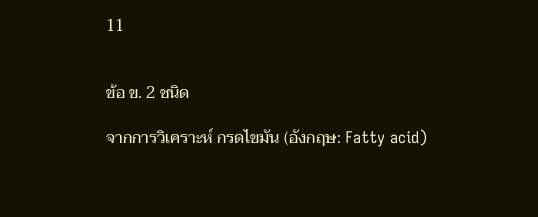11


ข้อ ข. 2 ชนิด

จากการวิเคราะห์ กรดไขมัน (อังกฤษ: Fatty acid)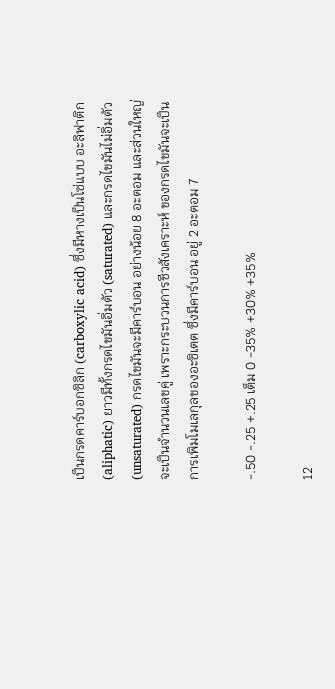เป็นกรดคาร์บอกซิลิก (carboxylic acid) ซึ่งมีหางเป็นโซ่แบบ อะลิฟาติก (aliphatic) ยาวมีทั้งกรดไขมันอิ่มตัว (saturated) และกรดไขมันไม่อิ่มตัว (unsaturated) กรดไขมันจะมีคาร์บอน อย่างน้อย 8 อะตอม และส่วนใหญ่จะเป็นจำนวนเลขคู่ เพราะกระบวนการชีวสังเคราะห์ ของกรดไขมันจะเป็นการเพิมโมเลกุลของอะซิเตต ซึ่งมีคาร์บอน อยู่ 2 อะตอม 7

-.50 -.25 +.25 เต็ม 0 -35% +30% +35%

12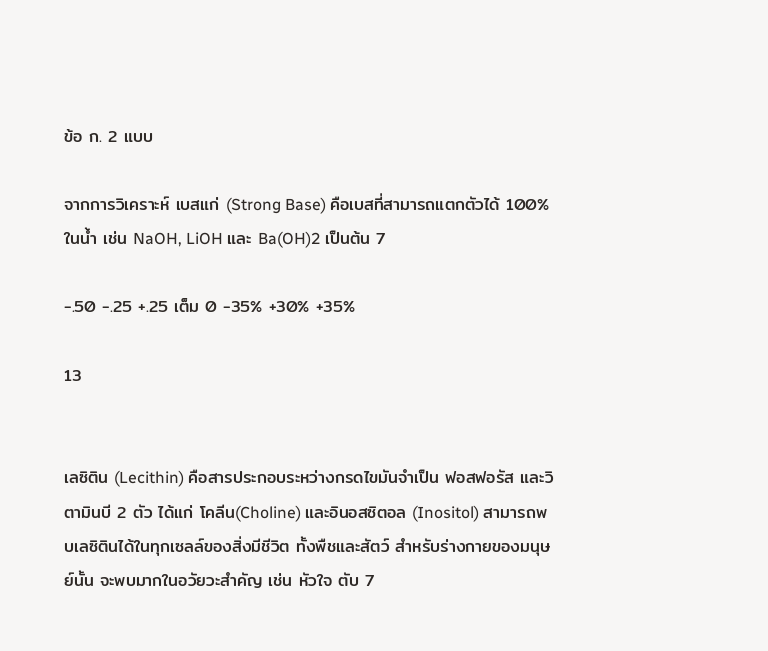ข้อ ก. 2 แบบ

จากการวิเคราะห์ เบสแก่ (Strong Base) คือเบสที่สามารถแตกตัวได้ 100% ในน้ำ เช่น NaOH, LiOH และ Ba(OH)2 เป็นต้น 7

-.50 -.25 +.25 เต็ม 0 -35% +30% +35%

13


เลซิติน (Lecithin) คือสารประกอบระหว่างกรดไขมันจำเป็น ฟอสฟอรัส และวิตามินบี 2 ตัว ได้แก่ โคลีน(Choline) และอินอสซิตอล (Inositol) สามารถพบเลซิตินได้ในทุกเซลล์ของสิ่งมีชีวิต ทั้งพืชและสัตว์ สำหรับร่างกายของมนุษย์นั้น จะพบมากในอวัยวะสำคัญ เช่น หัวใจ ตับ 7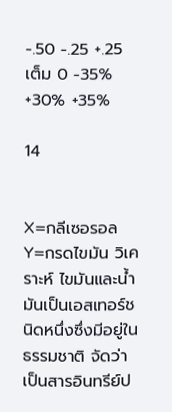-.50 -.25 +.25 เต็ม 0 -35% +30% +35%

14


X=กลีเซอรอล Y=กรดไขมัน วิเคราะห์ ไขมันและน้ำมันเป็นเอสเทอร์ชนิดหนึ่งซึ่งมีอยู่ในธรรมชาติ จัดว่าเป็นสารอินทรีย์ป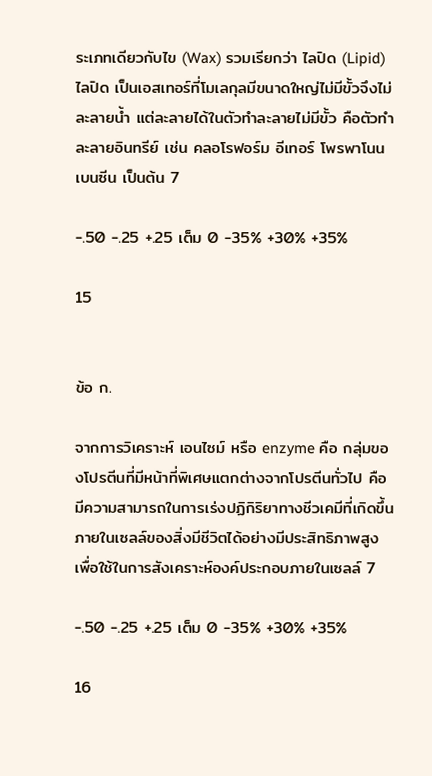ระเภทเดียวกับไข (Wax) รวมเรียกว่า ไลปิด (Lipid)ไลปิด เป็นเอสเทอร์ที่โมเลกุลมีขนาดใหญ่ไม่มีขั้วจึงไม่ละลายน้ำ แต่ละลายได้ในตัวทำละลายไม่มีขั้ว คือตัวทำละลายอินทรีย์ เช่น คลอโรฟอร์ม อีเทอร์ โพรพาโนน เบนซีน เป็นต้น 7

-.50 -.25 +.25 เต็ม 0 -35% +30% +35%

15


ข้อ ก.

จากการวิเคราะห์ เอนไซม์ หรือ enzyme คือ กลุ่มของโปรตีนที่มีหน้าที่พิเศษแตกต่างจากโปรตีนทั่วไป คือ มีความสามารถในการเร่งปฏิกิริยาทางชีวเคมีที่เกิดขึ้นภายในเซลล์ของสิ่งมีชีวิตได้อย่างมีประสิทธิภาพสูง เพื่อใช้ในการสังเคราะห์องค์ประกอบภายในเซลล์ 7

-.50 -.25 +.25 เต็ม 0 -35% +30% +35%

16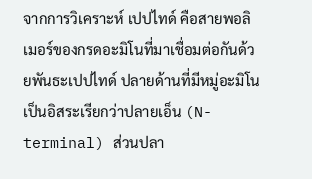จากการวิเคราะห์ เปปไทด์ คือสายพอลิเมอร์ของกรดอะมิโนที่มาเชื่อมต่อกันด้วยพันธะเปปไทด์ ปลายด้านที่มีหมู่อะมิโนเป็นอิสระเรียกว่าปลายเอ็น (N-terminal) ส่วนปลา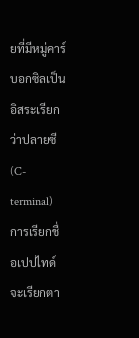ยที่มีหมู่คาร์บอกซิลเป็นอิสระเรียกว่าปลายซี (C-terminal) การเรียกชื่อเปปไทด์จะเรียกตา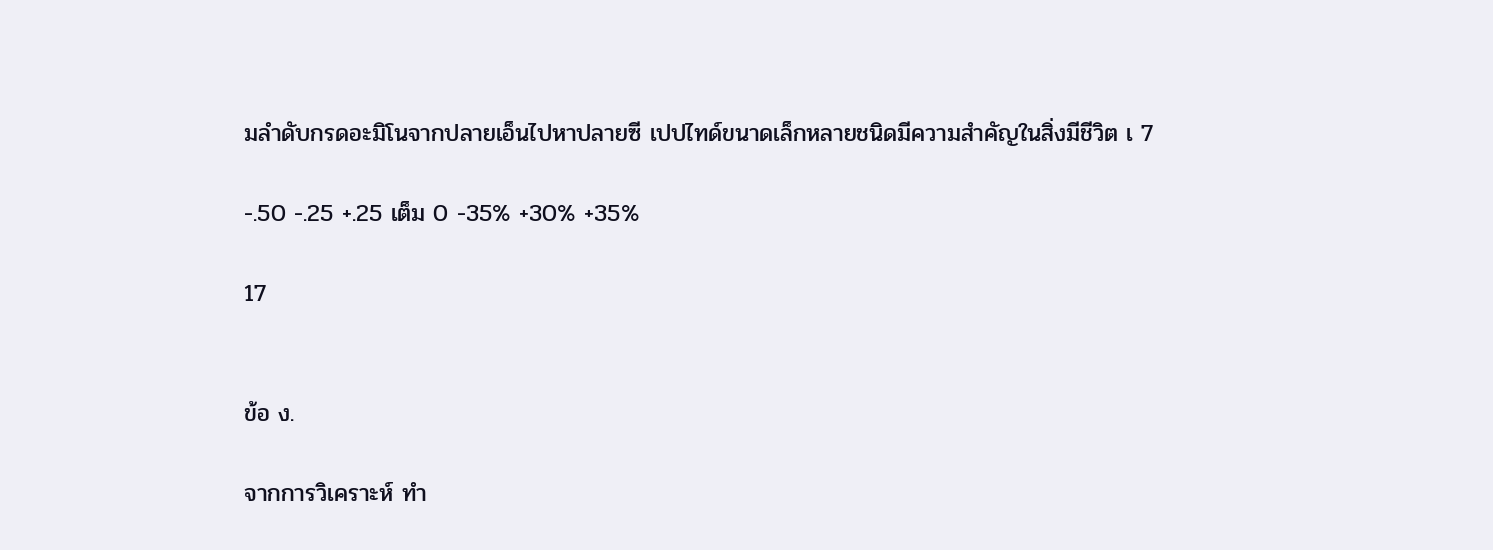มลำดับกรดอะมิโนจากปลายเอ็นไปหาปลายซี เปปไทด์ขนาดเล็กหลายชนิดมีความสำคัญในสิ่งมีชีวิต เ 7

-.50 -.25 +.25 เต็ม 0 -35% +30% +35%

17


ข้อ ง.

จากการวิเคราะห์ ทำ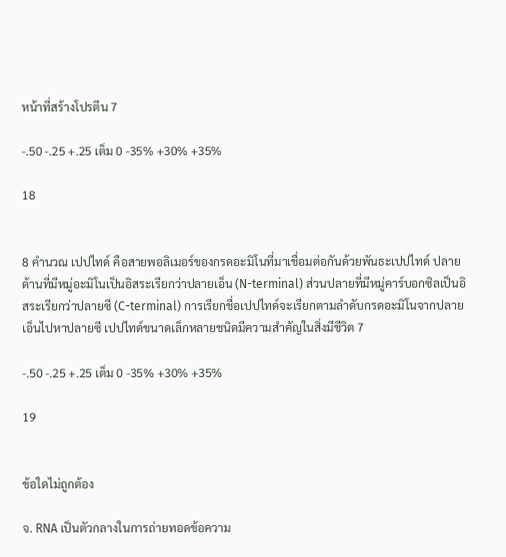หน้าที่สร้างโปรตีน 7

-.50 -.25 +.25 เต็ม 0 -35% +30% +35%

18


8 คำนวณ เปปไทด์ คือสายพอลิเมอร์ของกรดอะมิโนที่มาเชื่อมต่อกันด้วยพันธะเปปไทด์ ปลายด้านที่มีหมู่อะมิโนเป็นอิสระเรียกว่าปลายเอ็น (N-terminal) ส่วนปลายที่มีหมู่คาร์บอกซิลเป็นอิสระเรียกว่าปลายซี (C-terminal) การเรียกชื่อเปปไทด์จะเรียกตามลำดับกรดอะมิโนจากปลายเอ็นไปหาปลายซี เปปไทด์ขนาดเล็กหลายชนิดมีความสำคัญในสิ่งมีชีวิต 7

-.50 -.25 +.25 เต็ม 0 -35% +30% +35%

19


ข้อใดไม่ถูกต้อง

จ. RNA เป็นตัวกลางในการถ่ายทอดข้อความ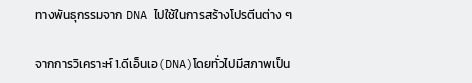ทางพันธุกรรมจาก DNA ไปใช้ในการสร้างโปรตีนต่าง ๆ

จากการวิเคราะห์ 1.ดีเอ็นเอ(DNA)โดยทั่วไปมีสภาพเป็น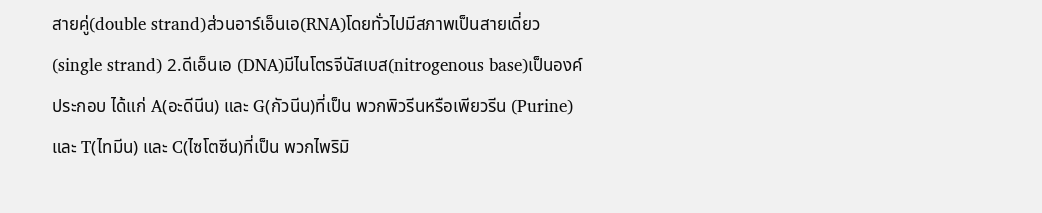สายคู่(double strand)ส่วนอาร์เอ็นเอ(RNA)โดยทั่วไปมีสภาพเป็นสายเดี่ยว(single strand) 2.ดีเอ็นเอ (DNA)มีไนโตรจีนัสเบส(nitrogenous base)เป็นองค์ประกอบ ได้แก่ A(อะดีนีน) และ G(กัวนีน)ที่เป็น พวกพิวรีนหรือเพียวรีน (Purine) และ T(ไทมีน) และ C(ไซโตซีน)ที่เป็น พวกไพริมิ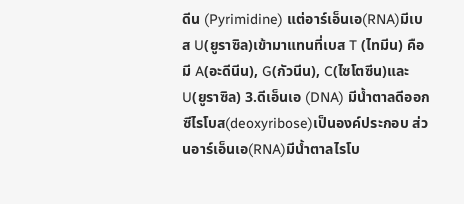ดีน (Pyrimidine) แต่อาร์เอ็นเอ(RNA)มีเบส U(ยูราซิล)เข้ามาแทนที่เบส T (ไทมีน) คือ มี A(อะดีนีน), G(กัวนีน), C(ไซโตซีน)และ U(ยูราซิล) 3.ดีเอ็นเอ (DNA) มีน้ำตาลดีออกซีไรโบส(deoxyribose)เป็นองค์ประกอบ ส่วนอาร์เอ็นเอ(RNA)มีน้ำตาลไรโบ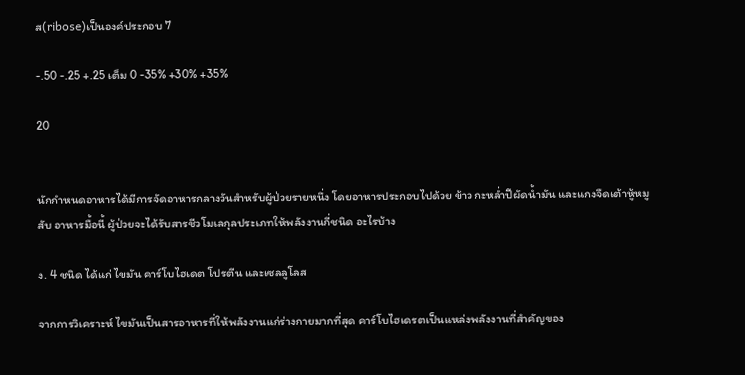ส(ribose)เป็นองค์ประกอบ 7

-.50 -.25 +.25 เต็ม 0 -35% +30% +35%

20


นักกำหนดอาหารได้มีการจัดอาหารกลางวันสำหรับผู้ป่วยรายหนึ่ง โดยอาหารประกอบไปด้วย ข้าว กะหล่ำปีผัดน้ำมัน และแกงจืดเต้าหู้หมูสับ อาหารมื้อนี้ ผู้ป่วยจะได้รับสารชีวโมเลกุลประเภทให้พลังงานกี่ชนิด อะไรบ้าง

ง. 4 ชนิด ได้แก่ ไขมัน คาร์โบไฮเดต โปรตีน และเซลลูโลส

จากการวิเคราะห์ ไขมันเป็นสารอาหารที่ให้พลังงานแก่ร่างกายมากที่สุด คาร์โบไฮเดรตเป็นแหล่งพลังงานที่สำคัญของ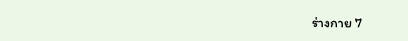ร่างกาย 7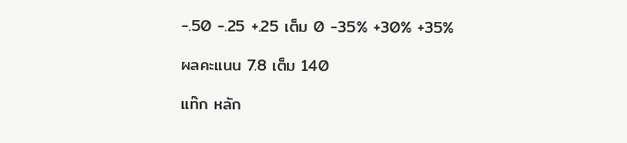-.50 -.25 +.25 เต็ม 0 -35% +30% +35%

ผลคะแนน 7.8 เต็ม 140

แท๊ก หลัก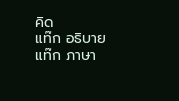คิด
แท๊ก อธิบาย
แท๊ก ภาษา